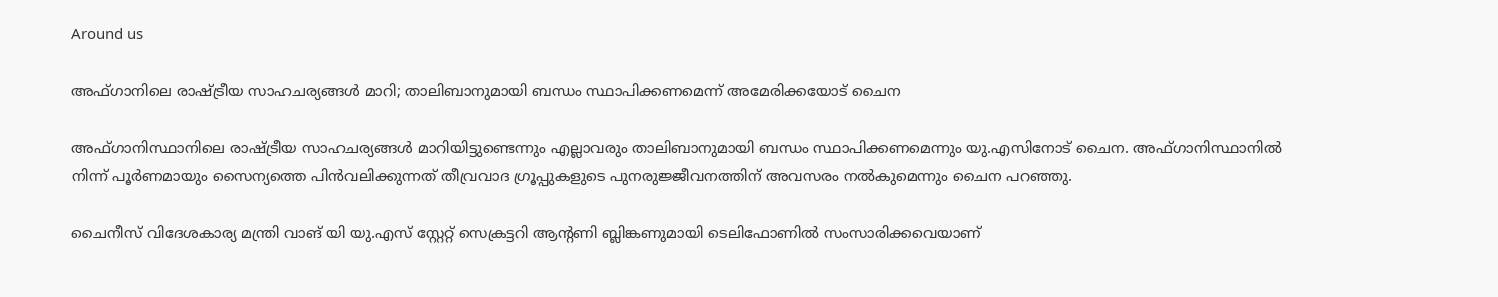Around us

അഫ്ഗാനിലെ രാഷ്ട്രീയ സാഹചര്യങ്ങള്‍ മാറി; താലിബാനുമായി ബന്ധം സ്ഥാപിക്കണമെന്ന് അമേരിക്കയോട് ചൈന

അഫ്ഗാനിസ്ഥാനിലെ രാഷ്ട്രീയ സാഹചര്യങ്ങള്‍ മാറിയിട്ടുണ്ടെന്നും എല്ലാവരും താലിബാനുമായി ബന്ധം സ്ഥാപിക്കണമെന്നും യു.എസിനോട് ചൈന. അഫ്ഗാനിസ്ഥാനില്‍ നിന്ന് പൂര്‍ണമായും സൈന്യത്തെ പിന്‍വലിക്കുന്നത് തീവ്രവാദ ഗ്രൂപ്പുകളുടെ പുനരുജ്ജീവനത്തിന് അവസരം നല്‍കുമെന്നും ചൈന പറഞ്ഞു.

ചൈനീസ് വിദേശകാര്യ മന്ത്രി വാങ് യി യു.എസ് സ്റ്റേറ്റ് സെക്രട്ടറി ആന്റണി ബ്ലിങ്കണുമായി ടെലിഫോണില്‍ സംസാരിക്കവെയാണ്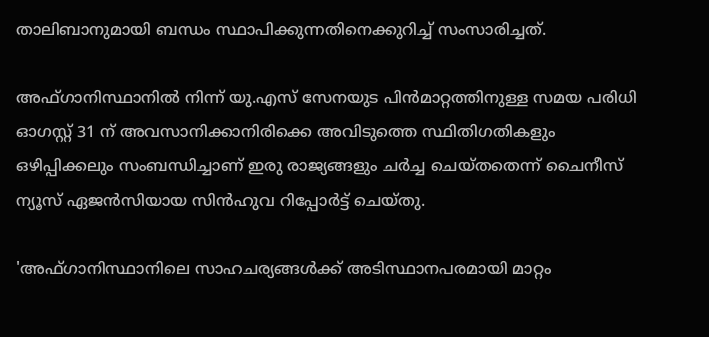താലിബാനുമായി ബന്ധം സ്ഥാപിക്കുന്നതിനെക്കുറിച്ച് സംസാരിച്ചത്.

അഫ്ഗാനിസ്ഥാനില്‍ നിന്ന് യു.എസ് സേനയുട പിന്‍മാറ്റത്തിനുള്ള സമയ പരിധി ഓഗസ്റ്റ് 31 ന് അവസാനിക്കാനിരിക്കെ അവിടുത്തെ സ്ഥിതിഗതികളും ഒഴിപ്പിക്കലും സംബന്ധിച്ചാണ് ഇരു രാജ്യങ്ങളും ചര്‍ച്ച ചെയ്തതെന്ന് ചൈനീസ് ന്യൂസ് ഏജന്‍സിയായ സിന്‍ഹുവ റിപ്പോര്‍ട്ട് ചെയ്തു.

'അഫ്ഗാനിസ്ഥാനിലെ സാഹചര്യങ്ങള്‍ക്ക് അടിസ്ഥാനപരമായി മാറ്റം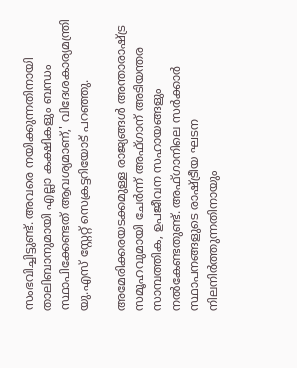സംഭവിച്ചിട്ടുണ്ട്. അവരെ നയിക്കുന്നതിനായി താലിബാനുമായി എല്ലാ കക്ഷികളും ബന്ധം സ്ഥാപിക്കേണ്ടത് ആവശ്യമാണ്,' വിദേശകാര്യമന്ത്രി യു.എസ് സ്റ്റേറ്റ് സെക്രട്ടറിയോട് പറഞ്ഞു.

അമേരിക്കരയടക്കമുള്ള രാജ്യങ്ങള്‍ അന്താരാഷ്ട്ര സമൂഹവുമായി ചേര്‍ന്ന് അഫ്ഗാന് അടിയന്തര സാമ്പത്തിക, ഉപജീവന സഹായങ്ങളും നല്‍കേണ്ടതുണ്ട്. അഫ്ഗാനിലെ സര്‍ക്കാര്‍ സ്ഥാപനങ്ങളുടെ രാഷ്ട്രീയ ഘടന നിലനിര്‍ത്തുന്നതിനായും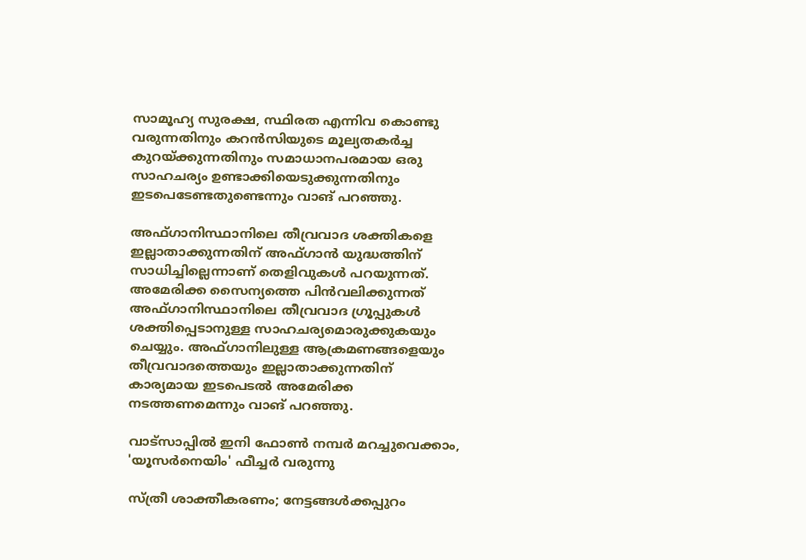സാമൂഹ്യ സുരക്ഷ, സ്ഥിരത എന്നിവ കൊണ്ടു വരുന്നതിനും കറന്‍സിയുടെ മൂല്യതകര്‍ച്ച കുറയ്ക്കുന്നതിനും സമാധാനപരമായ ഒരു സാഹചര്യം ഉണ്ടാക്കിയെടുക്കുന്നതിനും ഇടപെടേണ്ടതുണ്ടെന്നും വാങ് പറഞ്ഞു.

അഫ്ഗാനിസ്ഥാനിലെ തീവ്രവാദ ശക്തികളെ ഇല്ലാതാക്കുന്നതിന് അഫ്ഗാന്‍ യുദ്ധത്തിന് സാധിച്ചില്ലെന്നാണ് തെളിവുകള്‍ പറയുന്നത്. അമേരിക്ക സൈന്യത്തെ പിന്‍വലിക്കുന്നത് അഫ്ഗാനിസ്ഥാനിലെ തീവ്രവാദ ഗ്രൂപ്പുകള്‍ ശക്തിപ്പെടാനുള്ള സാഹചര്യമൊരുക്കുകയും ചെയ്യും. അഫ്ഗാനിലുള്ള ആക്രമണങ്ങളെയും തീവ്രവാദത്തെയും ഇല്ലാതാക്കുന്നതിന് കാര്യമായ ഇടപെടല്‍ അമേരിക്ക നടത്തണമെന്നും വാങ് പറഞ്ഞു.

വാട്‌സാപ്പിൽ ഇനി ഫോൺ നമ്പർ മറച്ചുവെക്കാം, 'യൂസർനെയിം' ഫീച്ചർ വരുന്നു

സ്ത്രീ ശാക്തീകരണം; നേട്ടങ്ങള്‍ക്കപ്പുറം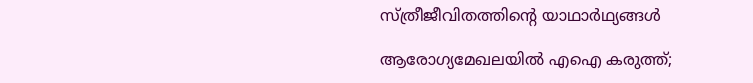സ്ത്രീജീവിതത്തിന്റെ യാഥാര്‍ഥ്യങ്ങള്‍

ആരോഗ്യമേഖലയിൽ എഐ കരുത്ത്;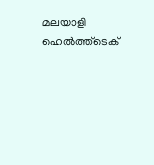മലയാളി ഹെൽത്ത്‌ടെക്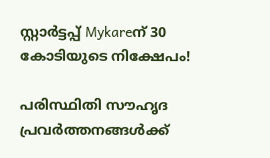സ്റ്റാർട്ടപ്പ് Mykareന് 30 കോടിയുടെ നിക്ഷേപം!

പരിസ്ഥിതി സൗഹൃദ പ്രവർത്തനങ്ങൾക്ക്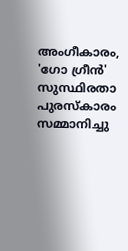അംഗീകാരം, 'ഗോ ഗ്രീൻ' സുസ്ഥിരതാ പുരസ്കാരം സമ്മാനിച്ചു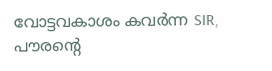വോട്ടവകാശം കവർന്ന SIR, പൗരന്റെ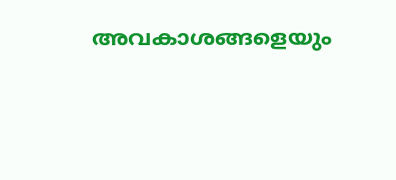അവകാശങ്ങളെയും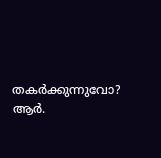തകർക്കുന്നുവോ? ആർ.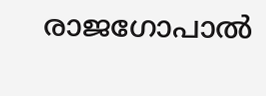രാജഗോപാൽ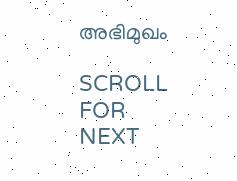അഭിമുഖം

SCROLL FOR NEXT